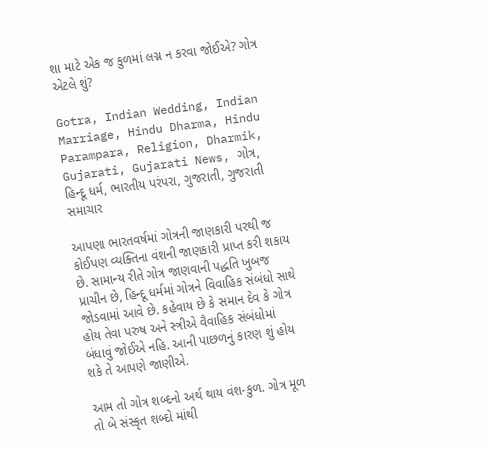શા માટે એક જ કુળમાં લગ્ન ન કરવા જોઈએ? ગોત્ર એટલે શું?

Gotra, Indian Wedding, Indian Marriage, Hindu Dharma, Hindu Parampara, Religion, Dharmik, Gujarati, Gujarati News, ગોત્ર, હિન્દૂ ધર્મ, ભારતીય પરંપરા, ગુજરાતી, ગુજરાતી સમાચાર

આપણા ભારતવર્ષમાં ગોત્રની જાણકારી પરથી જ કોઈપણ વ્યક્તિના વંશની જાણકારી પ્રાપ્ત કરી શકાય છે. સામાન્ય રીતે ગોત્ર જાણવાની પદ્ધતિ ખુબજ પ્રાચીન છે, હિન્દૂ ધર્મમાં ગોત્રને વિવાહિક સંબંધો સાથે જોડવામાં આવે છે. કહેવાય છે કે સમાન દેવ કે ગોત્ર હોય તેવા પરુષ અને સ્ત્રીએ વૈવાહિક સંબંધોમાં બંધાવું જોઈએ નહિ. આની પાછળનું કારણ શું હોય શકે તે આપણે જાણીએ.

આમ તો ગોત્ર શબ્દનો અર્થ થાય વંશ-કુળ. ગોત્ર મૂળ તો બે સંસ્કૃત શબ્દો માંથી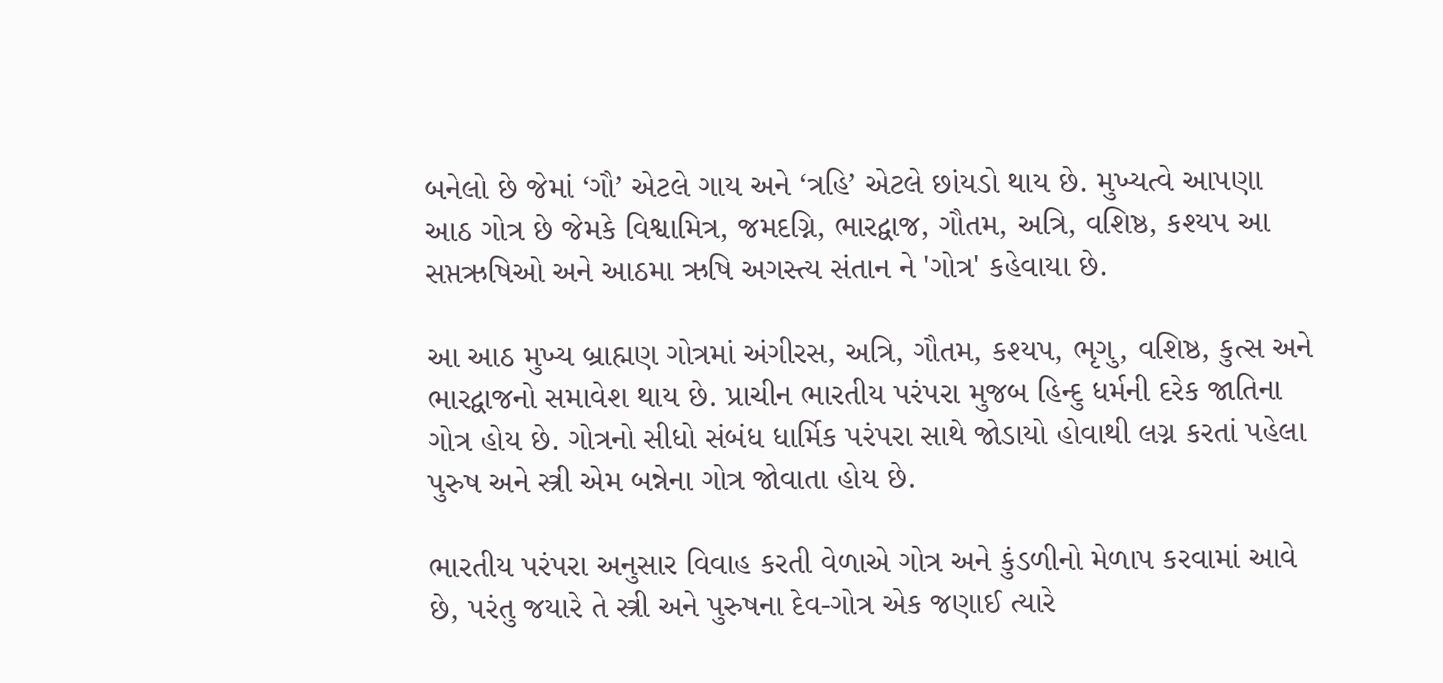બનેલો છે જેમાં ‘ગૌ’ એટલે ગાય અને ‘ત્રહિ’ એટલે છાંયડો થાય છે. મુખ્યત્વે આપણા આઠ ગોત્ર છે જેમકે વિશ્વામિત્ર, જમદગ્નિ, ભારદ્વાજ, ગૌતમ, અત્રિ, વશિષ્ઠ, કશ્યપ આ સપ્તઋષિઓ અને આઠમા ઋષિ અગસ્ત્ય સંતાન ને 'ગોત્ર' કહેવાયા છે.

આ આઠ મુખ્ય બ્રાહ્મણ ગોત્રમાં અંગીરસ, અત્રિ, ગૌતમ, કશ્યપ, ભૃગુ, વશિષ્ઠ, કુત્સ અને ભારદ્વાજનો સમાવેશ થાય છે. પ્રાચીન ભારતીય પરંપરા મુજબ હિન્દુ ધર્મની દરેક જાતિના ગોત્ર હોય છે. ગોત્રનો સીધો સંબંધ ધાર્મિક પરંપરા સાથે જોડાયો હોવાથી લગ્ન કરતાં પહેલા પુરુષ અને સ્ત્રી એમ બન્નેના ગોત્ર જોવાતા હોય છે.

ભારતીય પરંપરા અનુસાર વિવાહ કરતી વેળાએ ગોત્ર અને કુંડળીનો મેળાપ કરવામાં આવે છે, પરંતુ જયારે તે સ્ત્રી અને પુરુષના દેવ-ગોત્ર એક જણાઈ ત્યારે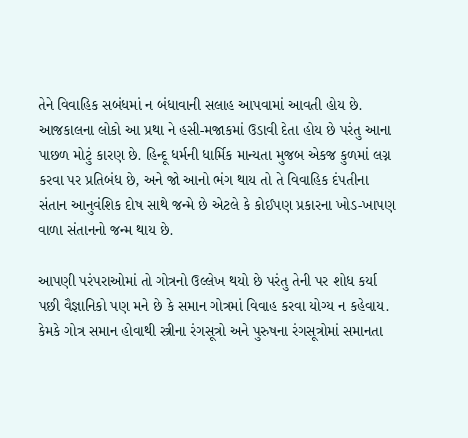તેને વિવાહિક સબંધમાં ન બંધાવાની સલાહ આપવામાં આવતી હોય છે. આજકાલના લોકો આ પ્રથા ને હસી-મજાકમાં ઉડાવી દેતા હોય છે પરંતુ આના પાછળ મોટું કારણ છે. હિન્દૂ ધર્મની ધાર્મિક માન્યતા મુજબ એકજ કુળમાં લગ્ન કરવા પર પ્રતિબંધ છે, અને જો આનો ભંગ થાય તો તે વિવાહિક દંપતીના સંતાન આનુવંશિક દોષ સાથે જન્મે છે એટલે કે કોઈપણ પ્રકારના ખોડ-ખાપણ વાળા સંતાનનો જન્મ થાય છે.

આપણી પરંપરાઓમાં તો ગોત્રનો ઉલ્લેખ થયો છે પરંતુ તેની પર શોધ કર્યા પછી વૈજ્ઞાનિકો પણ મને છે કે સમાન ગોત્રમાં વિવાહ કરવા યોગ્ય ન કહેવાય. કેમકે ગોત્ર સમાન હોવાથી સ્ત્રીના રંગસૂત્રો અને પુરુષના રંગસૂત્રોમાં સમાનતા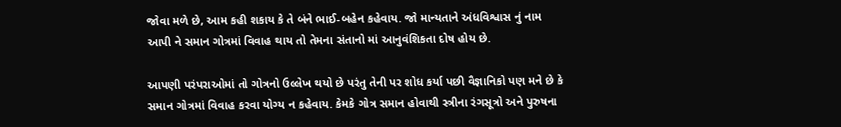જોવા મળે છે, આમ કહી શકાય કે તે બંને ભાઈ-બહેન કહેવાય. જો માન્યતાને અંધવિશ્વાસ નું નામ આપી ને સમાન ગોત્રમાં વિવાહ થાય તો તેમના સંતાનો માં આનુવંશિકતા દોષ હોય છે.

આપણી પરંપરાઓમાં તો ગોત્રનો ઉલ્લેખ થયો છે પરંતુ તેની પર શોધ કર્યા પછી વૈજ્ઞાનિકો પણ મને છે કે સમાન ગોત્રમાં વિવાહ કરવા યોગ્ય ન કહેવાય. કેમકે ગોત્ર સમાન હોવાથી સ્ત્રીના રંગસૂત્રો અને પુરુષના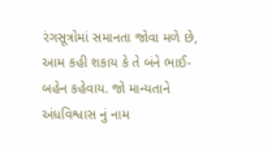રંગસૂત્રોમાં સમાનતા જોવા મળે છે, આમ કહી શકાય કે તે બંને ભાઈ-બહેન કહેવાય. જો માન્યતાને અંધવિશ્વાસ નું નામ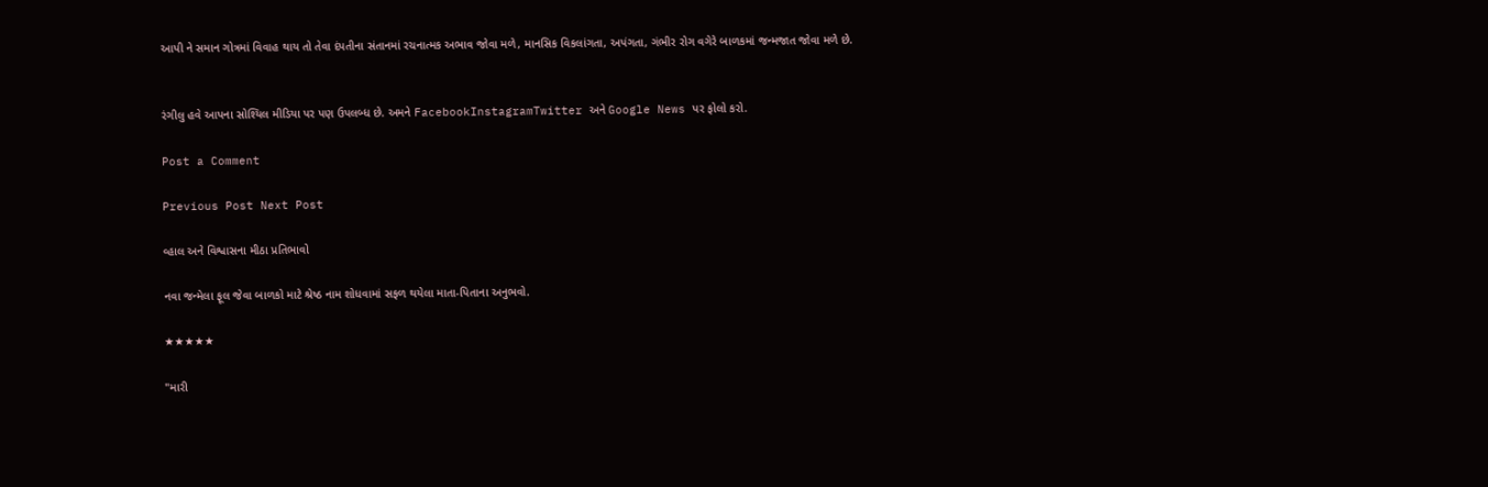આપી ને સમાન ગોત્રમાં વિવાહ થાય તો તેવા દંપતીના સંતાનમાં રચનાત્મક અભાવ જોવા મળે, માનસિક વિકલાંગતા, અપંગતા, ગંભીર રોગ વગેરે બાળકમાં જન્મજાત જોવા મળે છે.


રંગીલુ હવે આપના સોશ્યિલ મીડિયા પર પણ ઉપલબ્ધ છે. અમને FacebookInstagramTwitter અને Google News પર ફોલો કરો.

Post a Comment

Previous Post Next Post

વ્હાલ અને વિશ્વાસના મીઠા પ્રતિભાવો

નવા જન્મેલા ફૂલ જેવા બાળકો માટે શ્રેષ્ઠ નામ શોધવામાં સફળ થયેલા માતા-પિતાના અનુભવો.

★★★★★

"મારી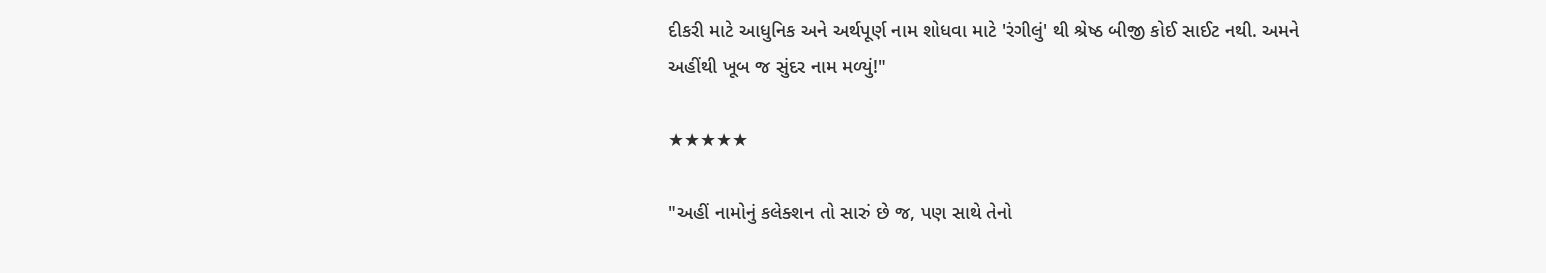દીકરી માટે આધુનિક અને અર્થપૂર્ણ નામ શોધવા માટે 'રંગીલું' થી શ્રેષ્ઠ બીજી કોઈ સાઈટ નથી. અમને અહીંથી ખૂબ જ સુંદર નામ મળ્યું!"

★★★★★

"અહીં નામોનું કલેક્શન તો સારું છે જ, પણ સાથે તેનો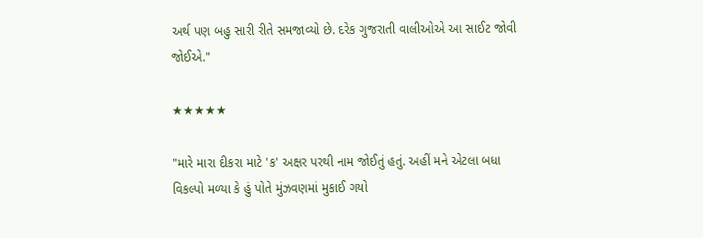અર્થ પણ બહુ સારી રીતે સમજાવ્યો છે. દરેક ગુજરાતી વાલીઓએ આ સાઈટ જોવી જોઈએ."

★★★★★

"મારે મારા દીકરા માટે 'ક' અક્ષર પરથી નામ જોઈતું હતું. અહીં મને એટલા બધા વિકલ્પો મળ્યા કે હું પોતે મુંઝવણમાં મુકાઈ ગયો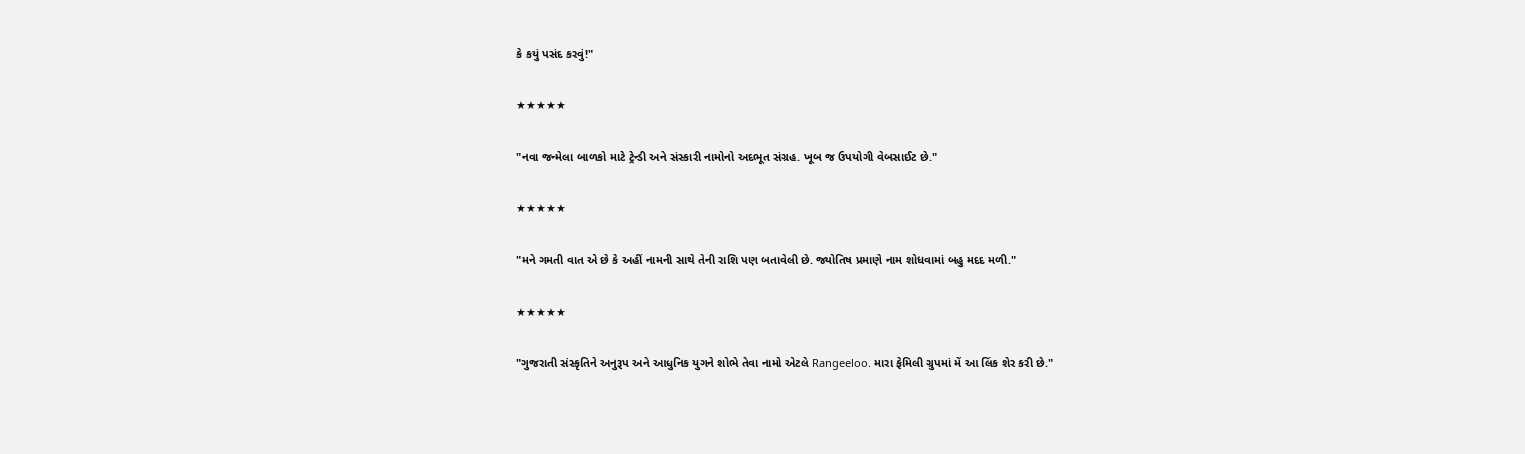કે કયું પસંદ કરવું!"

★★★★★

"નવા જન્મેલા બાળકો માટે ટ્રેન્ડી અને સંસ્કારી નામોનો અદભૂત સંગ્રહ. ખૂબ જ ઉપયોગી વેબસાઈટ છે."

★★★★★

"મને ગમતી વાત એ છે કે અહીં નામની સાથે તેની રાશિ પણ બતાવેલી છે. જ્યોતિષ પ્રમાણે નામ શોધવામાં બહુ મદદ મળી."

★★★★★

"ગુજરાતી સંસ્કૃતિને અનુરૂપ અને આધુનિક યુગને શોભે તેવા નામો એટલે Rangeeloo. મારા ફેમિલી ગ્રુપમાં મેં આ લિંક શેર કરી છે."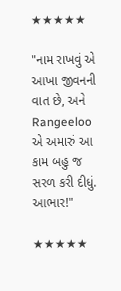★★★★★

"નામ રાખવું એ આખા જીવનની વાત છે, અને Rangeeloo એ અમારું આ કામ બહુ જ સરળ કરી દીધું. આભાર!"

★★★★★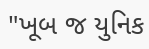"ખૂબ જ યુનિક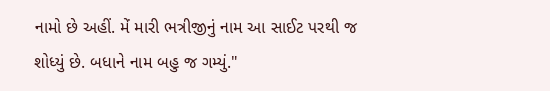નામો છે અહીં. મેં મારી ભત્રીજીનું નામ આ સાઈટ પરથી જ શોધ્યું છે. બધાને નામ બહુ જ ગમ્યું."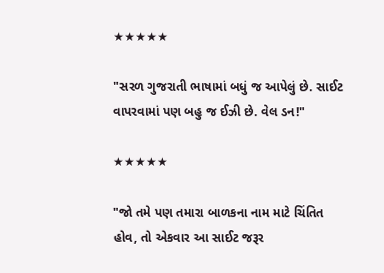★★★★★

"સરળ ગુજરાતી ભાષામાં બધું જ આપેલું છે. સાઈટ વાપરવામાં પણ બહુ જ ઈઝી છે. વેલ ડન!"

★★★★★

"જો તમે પણ તમારા બાળકના નામ માટે ચિંતિત હોવ, તો એકવાર આ સાઈટ જરૂર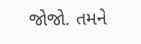જોજો. તમને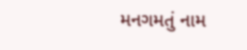મનગમતું નામ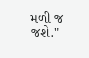મળી જ જશે."